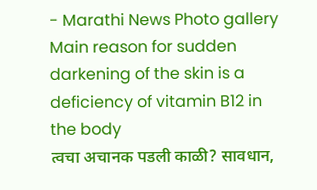- Marathi News Photo gallery Main reason for sudden darkening of the skin is a deficiency of vitamin B12 in the body
त्वचा अचानक पडली काळी? सावधान,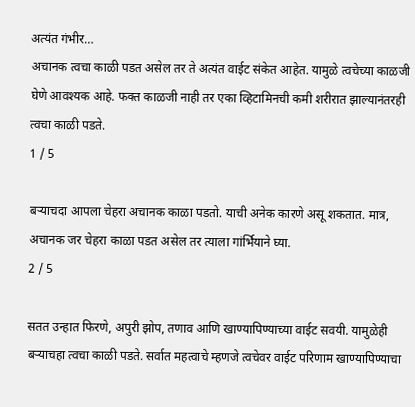अत्यंत गंभीर…
अचानक त्वचा काळी पडत असेल तर ते अत्यंत वाईट संकेत आहेत. यामुळे त्वचेच्या काळजी घेणे आवश्यक आहे. फक्त काळजी नाही तर एका व्हिटामिनची कमी शरीरात झाल्यानंतरही त्वचा काळी पडते.
1 / 5

बऱ्याचदा आपला चेहरा अचानक काळा पडतो. याची अनेक कारणे असू शकतात. मात्र, अचानक जर चेहरा काळा पडत असेल तर त्याला गांर्भियाने घ्या.
2 / 5

सतत उन्हात फिरणे, अपुरी झोप, तणाव आणि खाण्यापिण्याच्या वाईट सवयी. यामुळेही बऱ्याचहा त्वचा काळी पडते. सर्वात महत्वाचे म्हणजे त्वचेवर वाईट परिणाम खाण्यापिण्याचा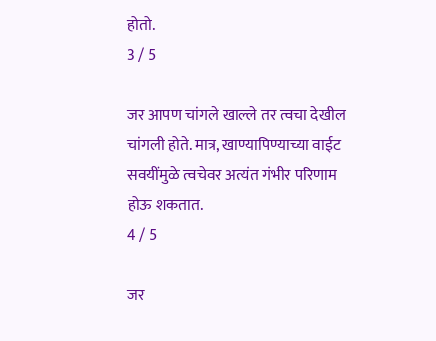होतो.
3 / 5

जर आपण चांगले खाल्ले तर त्वचा देखील चांगली होते. मात्र, खाण्यापिण्याच्या वाईट सवयींमुळे त्वचेवर अत्यंत गंभीर परिणाम होऊ शकतात.
4 / 5

जर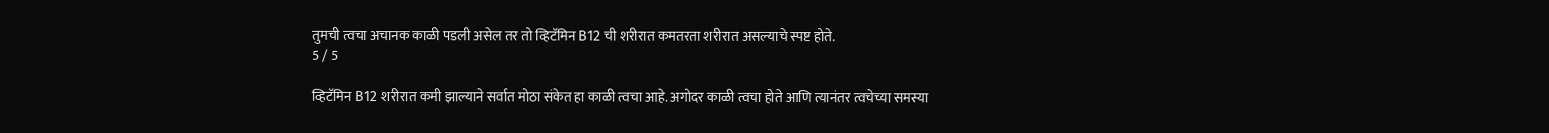तुमची त्वचा अचानक काळी पडली असेल तर तो व्हिटॅमिन B12 ची शरीरात कमतरता शरीरात असल्याचे स्पष्ट होते.
5 / 5

व्हिटॅमिन B12 शरीरात कमी झाल्याने सर्वात मोठा संकेत हा काळी त्वचा आहे. अगोदर काळी त्वचा होते आणि त्यानंतर त्वचेच्या समस्या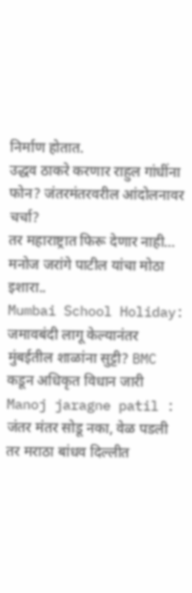निर्माण होतात.
उद्धव ठाकरे करणार राहुल गांधींना फोन? जंतरमंतरवरील आंदोलनावर चर्चा?
तर महाराष्ट्रात फिरू देणार नाही… मनोज जरांगे पाटील यांचा मोठा इशारा..
Mumbai School Holiday: जमावबंदी लागू केल्यानंतर मुंबईतील शाळांना सुट्टी? BMC कडून अधिकृत विधान जारी
Manoj jaragne patil : जंतर मंतर सोडू नका, वेळ पडली तर मराठा बांधव दिल्लीत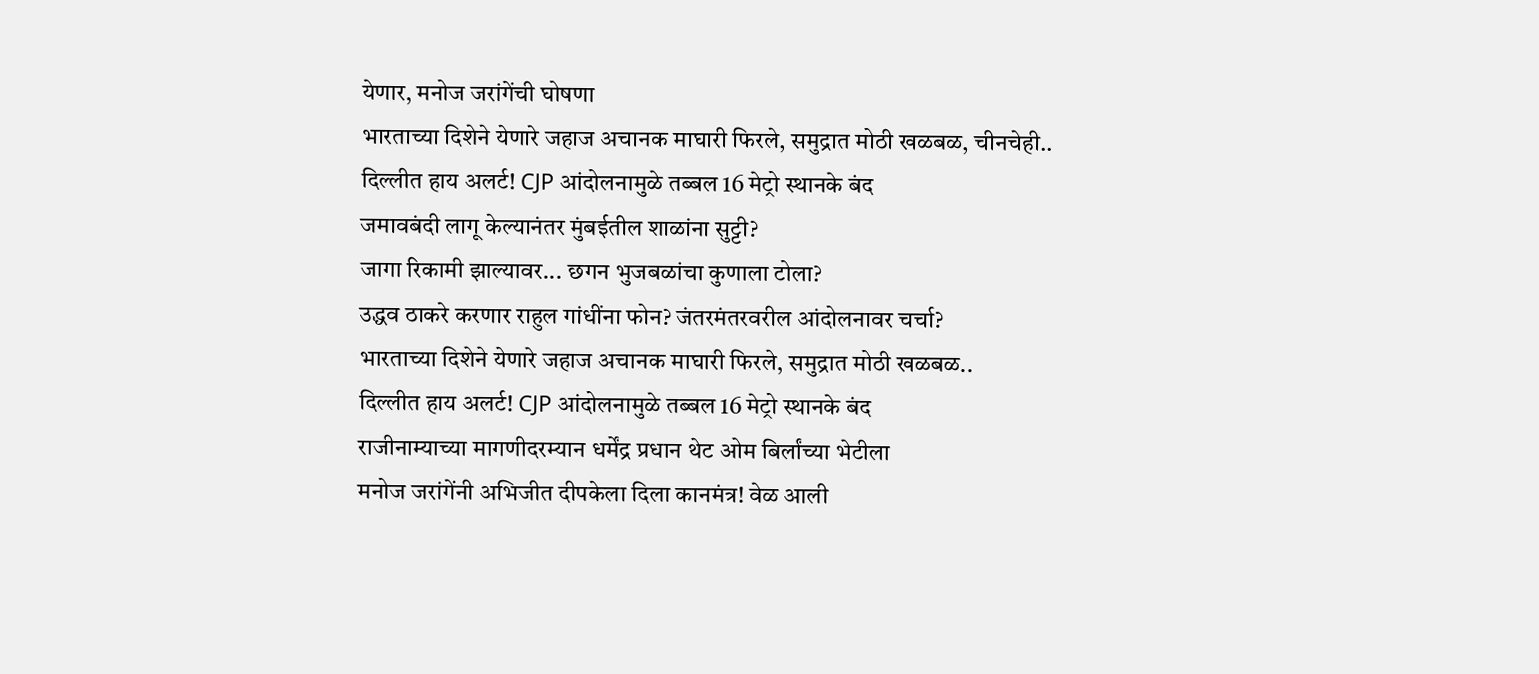येणार, मनोज जरांगेंची घोषणा
भारताच्या दिशेने येणारे जहाज अचानक माघारी फिरले, समुद्रात मोठी खळबळ, चीनचेही..
दिल्लीत हाय अलर्ट! CJP आंदोलनामुळे तब्बल 16 मेट्रो स्थानके बंद
जमावबंदी लागू केल्यानंतर मुंबईतील शाळांना सुट्टी?
जागा रिकामी झाल्यावर... छगन भुजबळांचा कुणाला टोला?
उद्धव ठाकरे करणार राहुल गांधींना फोन? जंतरमंतरवरील आंदोलनावर चर्चा?
भारताच्या दिशेने येणारे जहाज अचानक माघारी फिरले, समुद्रात मोठी खळबळ..
दिल्लीत हाय अलर्ट! CJP आंदोलनामुळे तब्बल 16 मेट्रो स्थानके बंद
राजीनाम्याच्या मागणीदरम्यान धर्मेंद्र प्रधान थेट ओम बिर्लांच्या भेटीला
मनोज जरांगेंनी अभिजीत दीपकेला दिला कानमंत्र! वेळ आली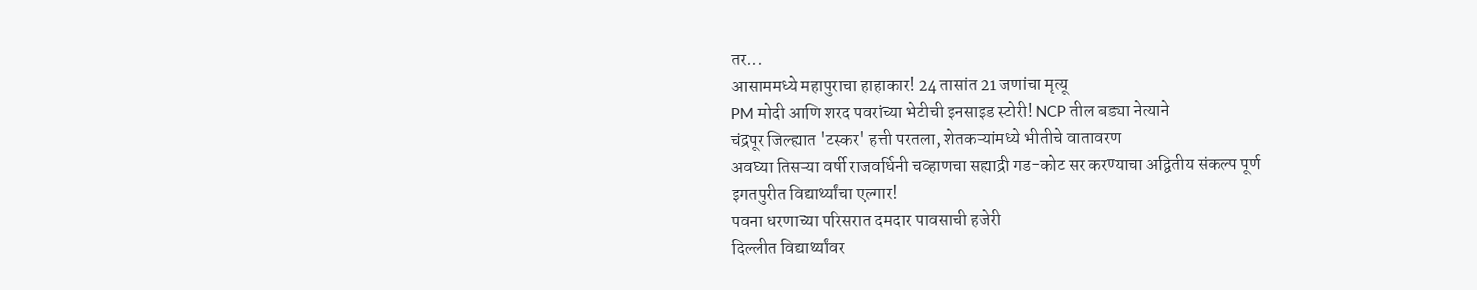तर...
आसाममध्ये महापुराचा हाहाकार! 24 तासांत 21 जणांचा मृत्यू
PM मोदी आणि शरद पवरांच्या भेटीची इनसाइड स्टोरी! NCP तील बड्या नेत्याने
चंद्रपूर जिल्ह्यात 'टस्कर' हत्ती परतला, शेतकऱ्यांमध्ये भीतीचे वातावरण
अवघ्या तिसऱ्या वर्षी राजवर्धिनी चव्हाणचा सह्याद्री गड-कोट सर करण्याचा अद्वितीय संकल्प पूर्ण
इगतपुरीत विद्यार्थ्यांचा एल्गार!
पवना धरणाच्या परिसरात दमदार पावसाची हजेरी
दिल्लीत विद्यार्थ्यांवर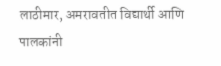लाठीमार, अमरावतीत विद्यार्थी आणि पालकांनी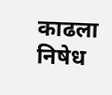काढला निषेध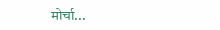मोर्चा...